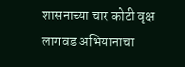शासनाच्या चार कोटी वृक्ष लागवड अभियानाचा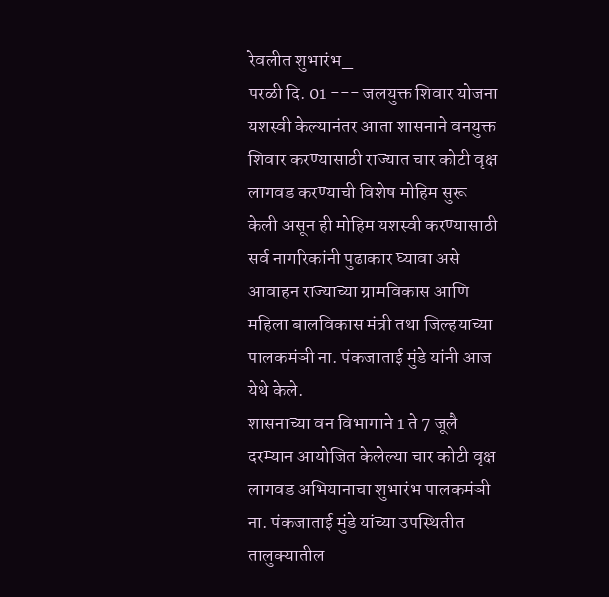रेवलीत शुभारंभ_
परळी दि. 01 --- जलयुक्त शिवार योजना यशस्वी केल्यानंतर आता शासनाने वनयुक्त शिवार करण्यासाठी राज्यात चार कोटी वृक्ष लागवड करण्याची विशेष मोहिम सुरू केली असून ही मोहिम यशस्वी करण्यासाठी सर्व नागरिकांनी पुढाकार घ्यावा असे आवाहन राज्याच्या ग्रामविकास आणि महिला बालविकास मंत्री तथा जिल्हयाच्या पालकमंञी ना. पंकजाताई मुंडे यांनी आज येथे केले.
शासनाच्या वन विभागाने 1 ते 7 जूलै दरम्यान आयोजित केलेल्या चार कोटी वृक्ष लागवड अभियानाचा शुभारंभ पालकमंञी ना. पंकजाताई मुंडे यांच्या उपस्थितीत तालुक्यातील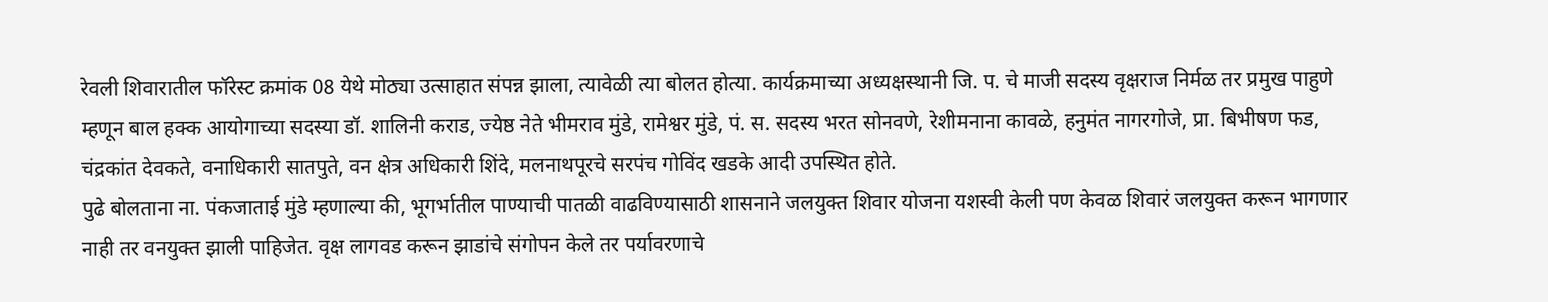रेवली शिवारातील फॉरेस्ट क्रमांक 08 येथे मोठ्या उत्साहात संपन्न झाला, त्यावेळी त्या बोलत होत्या. कार्यक्रमाच्या अध्यक्षस्थानी जि. प. चे माजी सदस्य वृक्षराज निर्मळ तर प्रमुख पाहुणे म्हणून बाल हक्क आयोगाच्या सदस्या डॉ. शालिनी कराड, ज्येष्ठ नेते भीमराव मुंडे, रामेश्वर मुंडे, पं. स. सदस्य भरत सोनवणे, रेशीमनाना कावळे, हनुमंत नागरगोजे, प्रा. बिभीषण फड, चंद्रकांत देवकते, वनाधिकारी सातपुते, वन क्षेत्र अधिकारी शिंदे, मलनाथपूरचे सरपंच गोविंद खडके आदी उपस्थित होते.
पुढे बोलताना ना. पंकजाताई मुंडे म्हणाल्या की, भूगर्भातील पाण्याची पातळी वाढविण्यासाठी शासनाने जलयुक्त शिवार योजना यशस्वी केली पण केवळ शिवारं जलयुक्त करून भागणार नाही तर वनयुक्त झाली पाहिजेत. वृक्ष लागवड करून झाडांचे संगोपन केले तर पर्यावरणाचे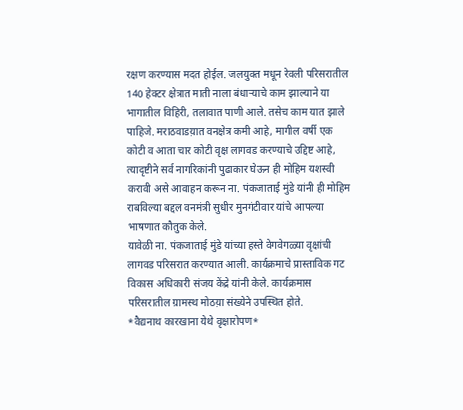रक्षण करण्यास मदत होईल. जलयुक्त मधून रेवली परिसरातील 140 हेक्टर क्षेत्रात माती नाला बंधाऱ्याचे काम झाल्याने या भागातील विहिरी, तलावात पाणी आले. तसेच काम यात झाले पाहिजे. मराठवाडय़ात वनक्षेत्र कमी आहे, मागील वर्षी एक कोटी व आता चार कोटी वृक्ष लागवड करण्याचे उद्दिष्ट आहे, त्यादृष्टीने सर्व नागरिकांनी पुढाकार घेऊन ही मोहिम यशस्वी करावी असे आवाहन करून ना. पंकजाताई मुंडे यांनी ही मोहिम राबविल्या बद्दल वनमंत्री सुधीर मुनगंटीवार यांचे आपल्या भाषणात कौतुक केले.
यावेळी ना. पंकजाताई मुंडे यांच्या हस्ते वेगवेगळ्या वृक्षांची लागवड परिसरात करण्यात आली. कार्यक्रमाचे प्रास्ताविक गट विकास अधिकारी संजय केंद्रे यांनी केले. कार्यक्रमास परिसरातील ग्रामस्थ मोठय़ा संख्येने उपस्थित होते.
*वैद्यनाथ कारखाना येथे वृक्षारोपण*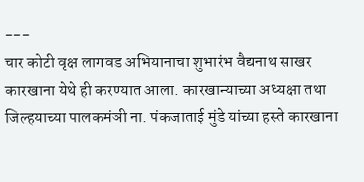---
चार कोटी वृक्ष लागवड अभियानाचा शुभारंभ वैद्यनाथ साखर कारखाना येथे ही करण्यात आला. कारखान्याच्या अध्यक्षा तथा जिल्हयाच्या पालकमंञी ना. पंकजाताई मुंडे यांच्या हस्ते कारखाना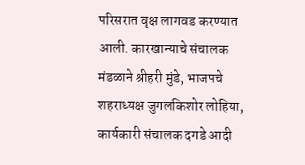परिसरात वृक्ष लागवड करण्यात आली. कारखान्याचे संचालक मंडळाने श्रीहरी मुंडे, भाजपचे शहराध्यक्ष जुगलकिशोर लोहिया, कार्यकारी संचालक दगडे आदी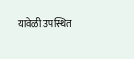यावेळी उपस्थित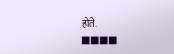होते.
■■■■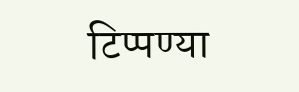टिप्पण्या